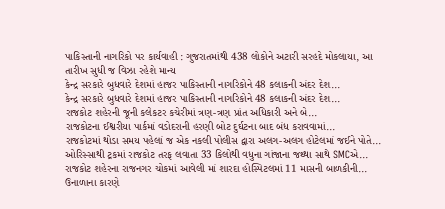પાકિસ્તાની નાગરિકો પર કાર્યવાહી : ગુજરાતમાંથી 438 લોકોને અટારી સરહદે મોકલાયા, આ તારીખ સુધી જ વિઝા રહેશે માન્ય
કેન્દ્ર સરકારે બુધવારે દેશમાં હાજર પાકિસ્તાની નાગરિકોને 48 કલાકની અંદર દેશ...
કેન્દ્ર સરકારે બુધવારે દેશમાં હાજર પાકિસ્તાની નાગરિકોને 48 કલાકની અંદર દેશ...
રાજકોટ શહેરની જૂની કલેકટર કચેરીમાં ત્રણ-ત્રણ પ્રાંત અધિકારી અને બે...
રાજકોટના ઈશ્વરીયા પાર્કમાં વડોદરાની હરણી બોટ દુર્ઘટના બાદ બંધ કરાવવામાં...
રાજકોટમાં થોડા સમય પહેલાં જ એક નકલી પોલીસ દ્વારા અલગ-અલગ હોટેલમાં જઈને પોતે...
ઓરિસ્સાથી ટ્રકમાં રાજકોટ તરફ લવાતા 33 કિલોથી વધુના ગાંજાના જથ્થા સાથે SMCએ...
રાજકોટ શહેરના રાજનગર ચોકમાં આવેલી માં શારદા હોસ્પિટલમાં 11 માસની બાળકીની...
ઉનાળાના કારણે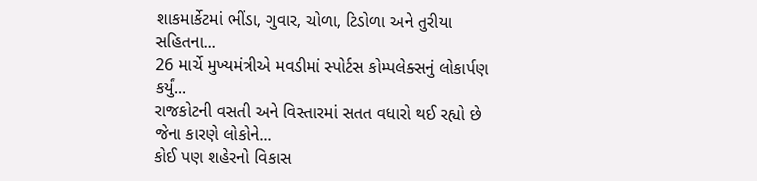શાકમાર્કેટમાં ભીંડા, ગુવાર, ચોળા, ટિડોળા અને તુરીયા સહિતના...
26 માર્ચે મુખ્યમંત્રીએ મવડીમાં સ્પોર્ટસ કોમ્પલેક્સનું લોકાર્પણ કર્યું...
રાજકોટની વસતી અને વિસ્તારમાં સતત વધારો થઈ રહ્યો છે જેના કારણે લોકોને...
કોઈ પણ શહેરનો વિકાસ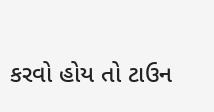કરવો હોય તો ટાઉન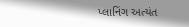પ્લાનિંગ અત્યંત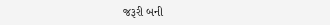જરૂરી બની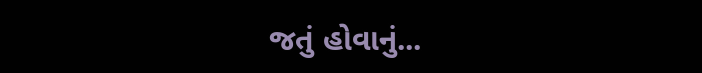જતું હોવાનું...